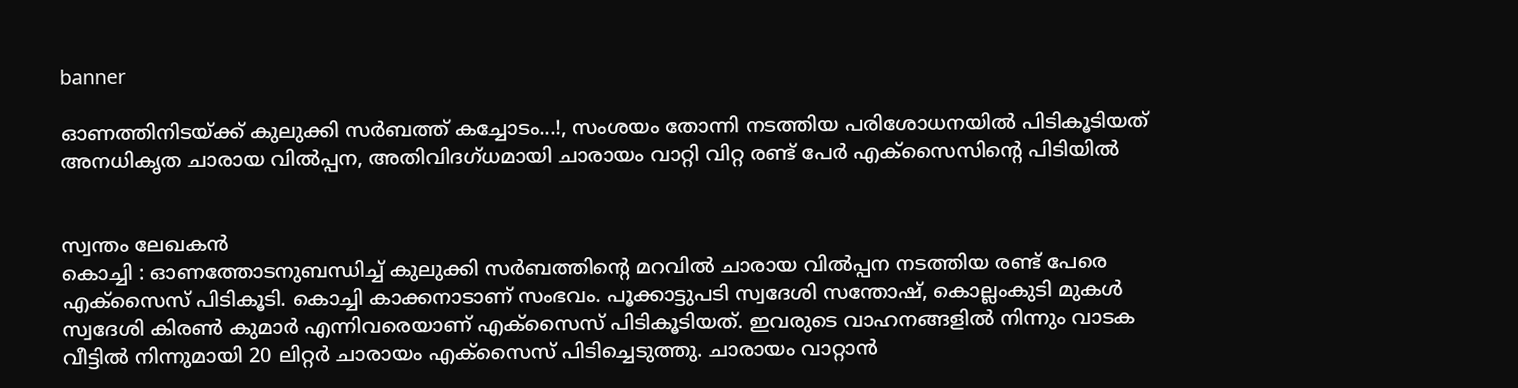banner

ഓണത്തിനിടയ്ക്ക് കുലുക്കി സര്‍ബത്ത് കച്ചോടം...!, സംശയം തോന്നി നടത്തിയ പരിശോധനയിൽ പിടികൂടിയത് അനധികൃത ചാരായ വില്‍പ്പന, അതിവിദഗ്ധമായി ചാരായം വാറ്റി വിറ്റ രണ്ട് പേര്‍ എക്‌സൈസിന്റെ പിടിയില്‍


സ്വന്തം ലേഖകൻ
കൊച്ചി : ഓണത്തോടനുബന്ധിച്ച് കുലുക്കി സര്‍ബത്തിന്റെ മറവില്‍ ചാരായ വില്‍പ്പന നടത്തിയ രണ്ട് പേരെ എക്‌സൈസ് പിടികൂടി. കൊച്ചി കാക്കനാടാണ് സംഭവം. പൂക്കാട്ടുപടി സ്വദേശി സന്തോഷ്, കൊല്ലംകുടി മുകള്‍ സ്വദേശി കിരണ്‍ കുമാര്‍ എന്നിവരെയാണ് എക്‌സൈസ് പിടികൂടിയത്. ഇവരുടെ വാഹനങ്ങളില്‍ നിന്നും വാടക വീട്ടില്‍ നിന്നുമായി 20 ലിറ്റര്‍ ചാരായം എക്‌സൈസ് പിടിച്ചെടുത്തു. ചാരായം വാറ്റാന്‍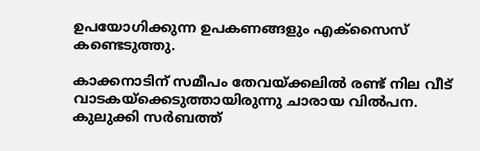ഉപയോഗിക്കുന്ന ഉപകണങ്ങളും എക്‌സൈസ് കണ്ടെടുത്തു.

കാക്കനാടിന് സമീപം തേവയ്ക്കലില്‍ രണ്ട് നില വീട് വാടകയ്‌ക്കെടുത്തായിരുന്നു ചാരായ വില്‍പന. കുലുക്കി സര്‍ബത്ത്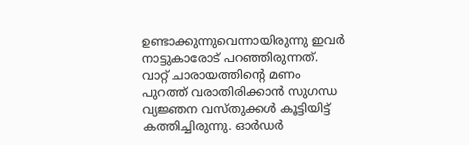ഉണ്ടാക്കുന്നുവെന്നായിരുന്നു ഇവര്‍ നാട്ടുകാരോട് പറഞ്ഞിരുന്നത്. വാറ്റ് ചാരായത്തിന്റെ മണം പുറത്ത് വരാതിരിക്കാന്‍ സുഗന്ധ വ്യജ്ഞന വസ്തുക്കള്‍ കൂട്ടിയിട്ട് കത്തിച്ചിരുന്നു. ഓര്‍ഡര്‍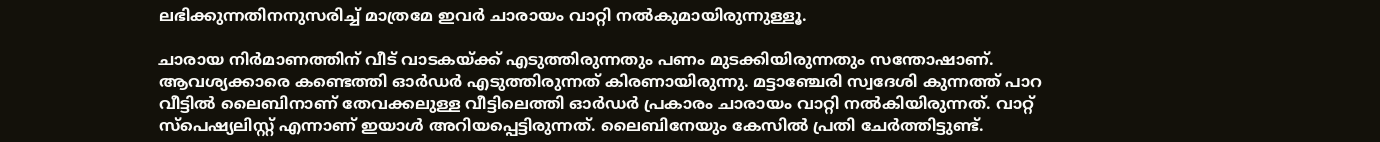ലഭിക്കുന്നതിനനുസരിച്ച് മാത്രമേ ഇവര്‍ ചാരായം വാറ്റി നല്‍കുമായിരുന്നുള്ളൂ.

ചാരായ നിര്‍മാണത്തിന് വീട് വാടകയ്ക്ക് എടുത്തിരുന്നതും പണം മുടക്കിയിരുന്നതും സന്തോഷാണ്. ആവശ്യക്കാരെ കണ്ടെത്തി ഓര്‍ഡര്‍ എടുത്തിരുന്നത് കിരണായിരുന്നു. മട്ടാഞ്ചേരി സ്വദേശി കുന്നത്ത് പാറ വീട്ടില്‍ ലൈബിനാണ് തേവക്കലുള്ള വീട്ടിലെത്തി ഓര്‍ഡര്‍ പ്രകാരം ചാരായം വാറ്റി നല്‍കിയിരുന്നത്. വാറ്റ് സ്‌പെഷ്യലിസ്റ്റ് എന്നാണ് ഇയാള്‍ അറിയപ്പെട്ടിരുന്നത്. ലൈബിനേയും കേസില്‍ പ്രതി ചേര്‍ത്തിട്ടുണ്ട്.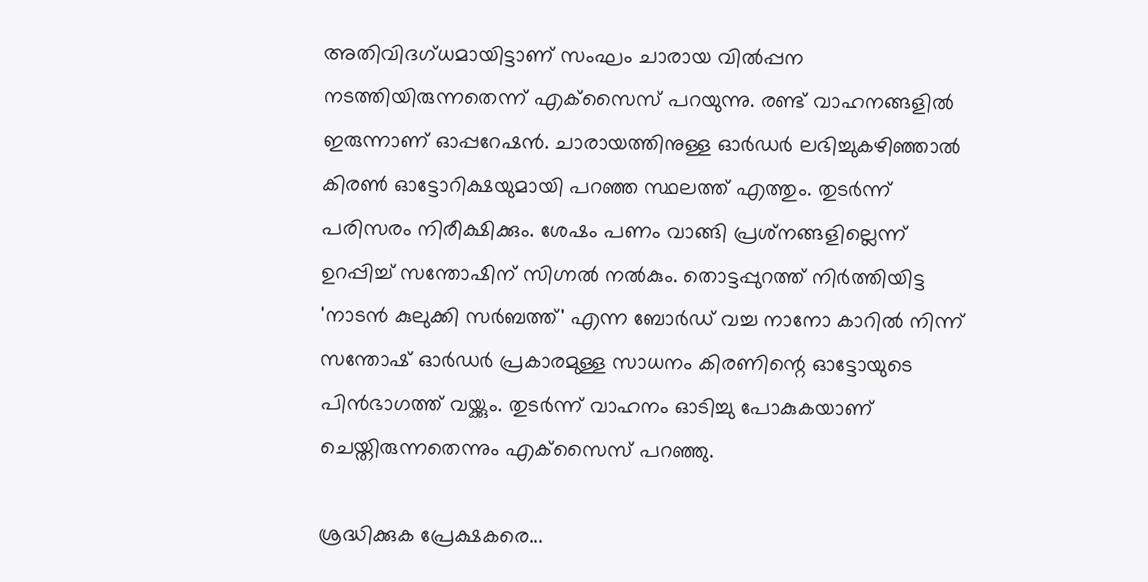അതിവിദഗ്ധമായിട്ടാണ് സംഘം ചാരായ വില്‍പ്പന നടത്തിയിരുന്നതെന്ന് എക്‌സൈസ് പറയുന്നു. രണ്ട് വാഹനങ്ങളില്‍ ഇരുന്നാണ് ഓപ്പറേഷന്‍. ചാരായത്തിനുള്ള ഓര്‍ഡര്‍ ലഭിച്ചുകഴിഞ്ഞാല്‍ കിരണ്‍ ഓട്ടോറിക്ഷയുമായി പറഞ്ഞ സ്ഥലത്ത് എത്തും. തുടര്‍ന്ന് പരിസരം നിരീക്ഷിക്കും. ശേഷം പണം വാങ്ങി പ്രശ്‌നങ്ങളില്ലെന്ന് ഉറപ്പിച്ച് സന്തോഷിന് സിഗ്നല്‍ നല്‍കും. തൊട്ടപ്പുറത്ത് നിര്‍ത്തിയിട്ട 'നാടന്‍ കുലുക്കി സര്‍ബത്ത്' എന്ന ബോര്‍ഡ് വച്ച നാനോ കാറില്‍ നിന്ന് സന്തോഷ് ഓര്‍ഡര്‍ പ്രകാരമുള്ള സാധനം കിരണിന്റെ ഓട്ടോയുടെ പിന്‍ഭാഗത്ത് വയ്ക്കും. തുടര്‍ന്ന് വാഹനം ഓടിച്ചു പോകുകയാണ് ചെയ്തിരുന്നതെന്നും എക്‌സൈസ് പറഞ്ഞു.

ശ്രദ്ധിക്കുക പ്രേക്ഷകരെ...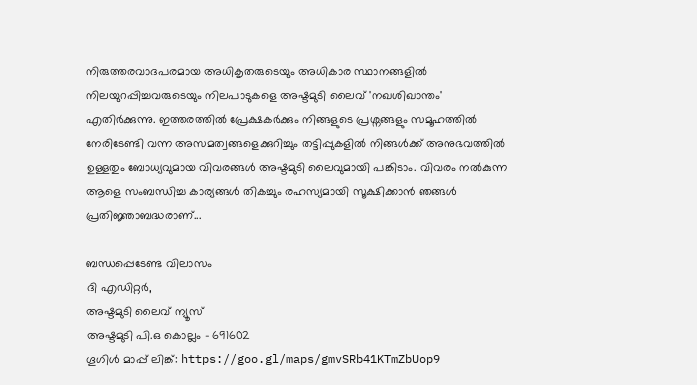നിരുത്തരവാദപരമായ അധികൃതരുടെയും അധികാര സ്ഥാനങ്ങളിൽ നിലയുറപ്പിച്ചവരുടെയും നിലപാടുകളെ അഷ്ടമുടി ലൈവ് 'നഖശിഖാന്തം' എതിർക്കുന്നു. ഇത്തരത്തിൽ പ്രേക്ഷകർക്കും നിങ്ങളുടെ പ്രശ്നങ്ങളും സമൂഹത്തിൽ നേരിടേണ്ടി വന്ന അസമത്വങ്ങളെക്കുറിച്ചും തട്ടിപ്പുകളിൽ നിങ്ങൾക്ക് അനുഭവത്തിൽ ഉള്ളതും ബോധ്യവുമായ വിവരങ്ങൾ അഷ്ടമുടി ലൈവുമായി പങ്കിടാം. വിവരം നൽകുന്ന ആളെ സംബന്ധിച്ച കാര്യങ്ങൾ തികച്ചും രഹസ്യമായി സൂക്ഷിക്കാൻ ഞങ്ങൾ പ്രതിജ്ഞാബദ്ധരാണ്...

ബന്ധപ്പെടേണ്ട വിലാസം
ദി എഡിറ്റർ,
അഷ്ടമുടി ലൈവ് ന്യൂസ്
അഷ്ടമുടി പി.ഒ കൊല്ലം - 691602
ഗൂഗിൾ മാപ്പ് ലിങ്ക്: https://goo.gl/maps/gmvSRb41KTmZbUop9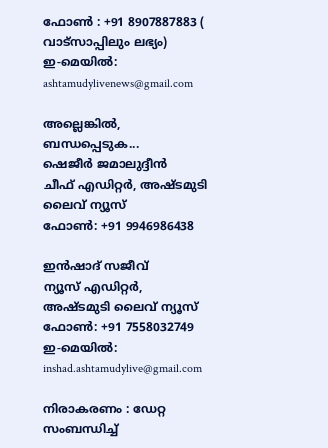ഫോൺ : +91 8907887883 ( വാട്സാപ്പിലും ലഭ്യം)
ഇ-മെയിൽ: ashtamudylivenews@gmail.com

അല്ലെങ്കിൽ, ബന്ധപ്പെടുക...
ഷെജീർ ജമാലുദ്ദീൻ
ചീഫ് എഡിറ്റർ, അഷ്ടമുടി ലൈവ് ന്യൂസ്
ഫോൺ: +91 9946986438

ഇൻഷാദ് സജീവ്
ന്യൂസ് എഡിറ്റർ, അഷ്ടമുടി ലൈവ് ന്യൂസ്
ഫോൺ: +91 7558032749
ഇ-മെയിൽ: inshad.ashtamudylive@gmail.com

നിരാകരണം : ഡേറ്റ സംബന്ധിച്ച്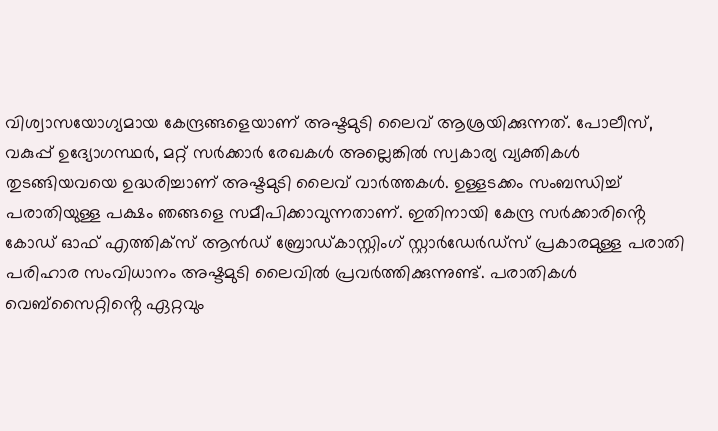വിശ്വാസയോഗ്യമായ കേന്ദ്രങ്ങളെയാണ് അഷ്ടമുടി ലൈവ് ആശ്രയിക്കുന്നത്. പോലീസ്, വകുപ്പ് ഉദ്യോഗസ്ഥർ, മറ്റ് സർക്കാർ രേഖകൾ അല്ലെങ്കിൽ സ്വകാര്യ വ്യക്തികൾ തുടങ്ങിയവയെ ഉദ്ധരിച്ചാണ് അഷ്ടമുടി ലൈവ് വാർത്തകൾ. ഉള്ളടക്കം സംബന്ധിച്ച് പരാതിയുള്ള പക്ഷം ഞങ്ങളെ സമീപിക്കാവുന്നതാണ്. ഇതിനായി കേന്ദ്ര സർക്കാരിൻ്റെ കോഡ് ഓഫ് എത്തിക്സ് ആന്‍ഡ് ബ്രോഡ്കാസ്റ്റിംഗ് സ്റ്റാര്‍ഡേര്‍ഡ്സ് പ്രകാരമുള്ള പരാതി പരിഹാര സംവിധാനം അഷ്ടമുടി ലൈവിൽ പ്രവർത്തിക്കുന്നുണ്ട്. പരാതികൾ വെബ്സൈറ്റിൻ്റെ ഏറ്റവും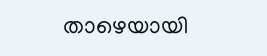താഴെയായി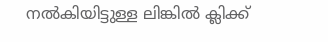നൽകിയിട്ടുള്ള ലിങ്കിൽ ക്ലിക്ക്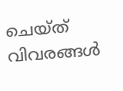ചെയ്ത് വിവരങ്ങൾ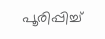പൂരിപ്പിച്ച്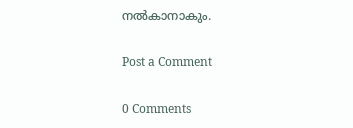നൽകാനാകും.

Post a Comment

0 Comments